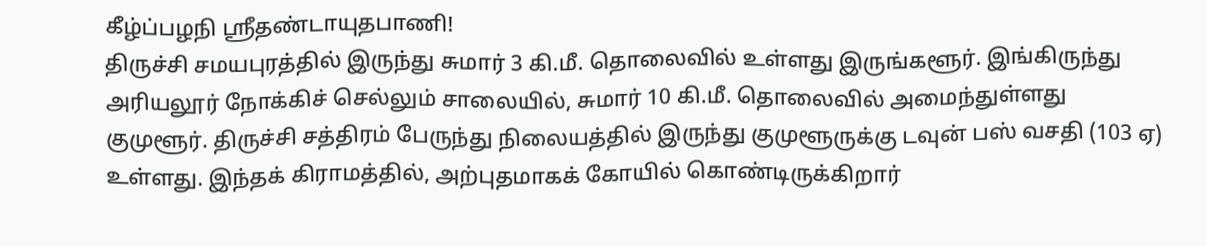கீழ்ப்பழநி ஸ்ரீதண்டாயுதபாணி!
திருச்சி சமயபுரத்தில் இருந்து சுமார் 3 கி.மீ. தொலைவில் உள்ளது இருங்களூர். இங்கிருந்து அரியலூர் நோக்கிச் செல்லும் சாலையில், சுமார் 10 கி.மீ. தொலைவில் அமைந்துள்ளது குமுளூர். திருச்சி சத்திரம் பேருந்து நிலையத்தில் இருந்து குமுளூருக்கு டவுன் பஸ் வசதி (103 ஏ) உள்ளது. இந்தக் கிராமத்தில், அற்புதமாகக் கோயில் கொண்டிருக்கிறார்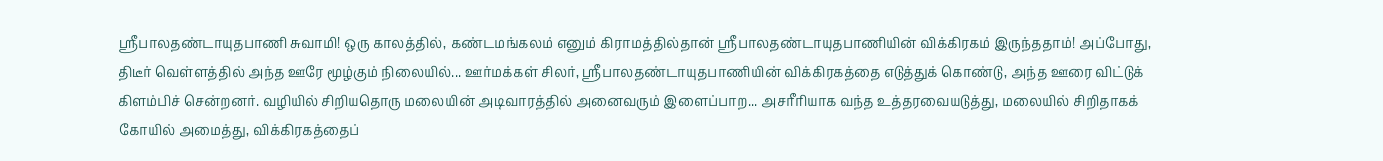ஸ்ரீபாலதண்டாயுதபாணி சுவாமி! ஒரு காலத்தில், கண்டமங்கலம் எனும் கிராமத்தில்தான் ஸ்ரீபாலதண்டாயுதபாணியின் விக்கிரகம் இருந்ததாம்! அப்போது, திடீர் வெள்ளத்தில் அந்த ஊரே மூழ்கும் நிலையில்... ஊர்மக்கள் சிலர், ஸ்ரீபாலதண்டாயுதபாணியின் விக்கிரகத்தை எடுத்துக் கொண்டு, அந்த ஊரை விட்டுக் கிளம்பிச் சென்றனர். வழியில் சிறியதொரு மலையின் அடிவாரத்தில் அனைவரும் இளைப்பாற... அசரீரியாக வந்த உத்தரவையடுத்து, மலையில் சிறிதாகக் கோயில் அமைத்து, விக்கிரகத்தைப்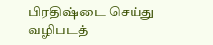பிரதிஷ்டை செய்து வழிபடத்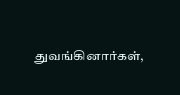துவங்கினார்கள்,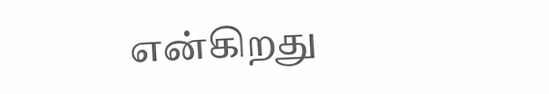என்கிறது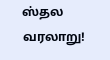ஸ்தல வரலாறு!